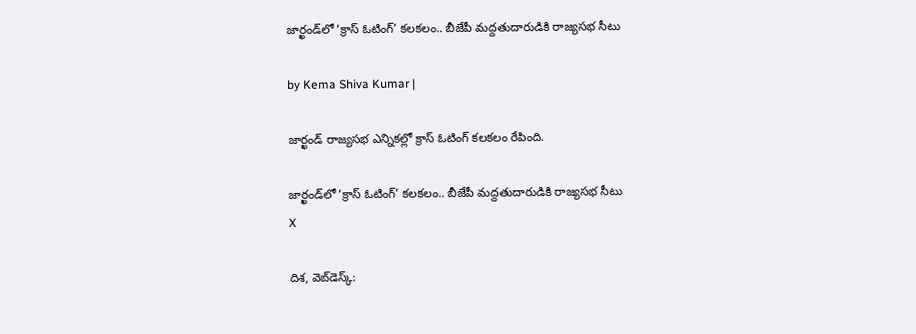జార్ఖండ్‌లో ‘క్రాస్ ఓటింగ్’ కలకలం.. బీజేపీ మద్దతుదారుడికి రాజ్యసభ సీటు

by Kema Shiva Kumar |

జార్ఖండ్ రాజ్యసభ ఎన్నికల్లో క్రాస్ ఓటింగ్ కలకలం రేపింది.

జార్ఖండ్‌లో ‘క్రాస్ ఓటింగ్’ కలకలం.. బీజేపీ మద్దతుదారుడికి రాజ్యసభ సీటు
X

దిశ, వెబ్‌డెస్క్: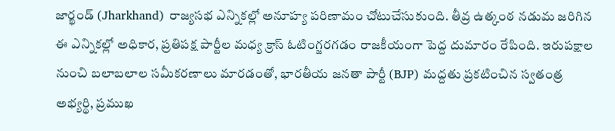జార్ఖండ్ (Jharkhand) రాజ్యసభ ఎన్నికల్లో అనూహ్య పరిణామం చోటుచేసుకుంది. తీవ్ర ఉత్కంఠ నడుమ జరిగిన ఈ ఎన్నికల్లో అధికార, ప్రతిపక్ష పార్టీల మధ్య క్రాస్ ఓటింగ్జరగడం రాజకీయంగా పెద్ద దుమారం రేపింది. ఇరుపక్షాల నుంచి బలాబలాల సమీకరణాలు మారడంతో, భారతీయ జనతా పార్టీ (BJP) మద్దతు ప్రకటించిన స్వతంత్ర అభ్యర్థి, ప్రముఖ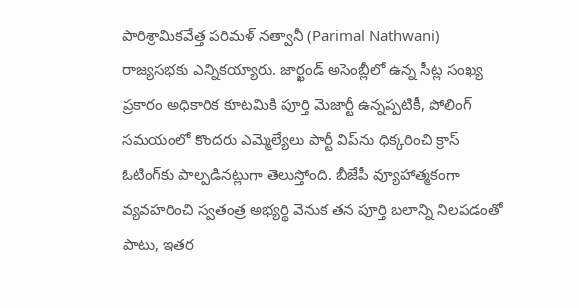పారిశ్రామికవేత్త పరిమళ్ నత్వానీ (Parimal Nathwani) రాజ్యసభకు ఎన్నికయ్యారు. జార్ఖండ్ అసెంబ్లీలో ఉన్న సీట్ల సంఖ్య ప్రకారం అధికారిక కూటమికి పూర్తి మెజార్టీ ఉన్నప్పటికీ, పోలింగ్ సమయంలో కొందరు ఎమ్మెల్యేలు పార్టీ విప్‌ను ధిక్కరించి క్రాస్ ఓటింగ్‌కు పాల్పడినట్లుగా తెలుస్తోంది. బీజేపీ వ్యూహాత్మకంగా వ్యవహరించి స్వతంత్ర అభ్యర్థి వెనుక తన పూర్తి బలాన్ని నిలపడంతో పాటు, ఇతర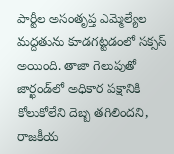పార్టీల అసంతృప్త ఎమ్మెల్యేల మద్దతును కూడగట్టడంలో సక్సస్ అయింది. తాజా గెలుపుతో జార్ఖండ్‌లో అధికార పక్షానికి కోలుకోలేని దెబ్బ తగిలిందని, రాజకీయ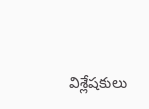విశ్లేషకులు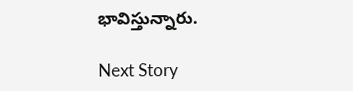భావిస్తున్నారు.

Next Story